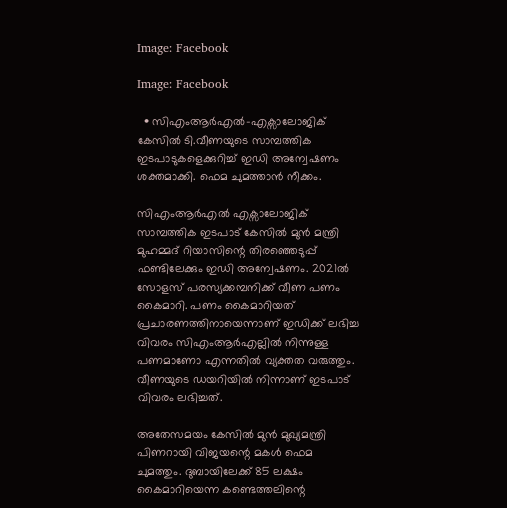Image: Facebook

Image: Facebook

  • സിഎംആർഎൽ-എക്സാലോജിക് കേസിൽ ടി.വീണയുടെ സാമ്പത്തിക ഇടപാടുകളെക്കുറിച്ച് ഇഡി അന്വേഷണം ശക്തമാക്കി. ഫെമ ചുമത്താൻ നീക്കം.

സിഎംആര്‍എല്‍ എക്സാലോജിക് സാമ്പത്തിക ഇടപാട് കേസില്‍ മുന്‍ മന്ത്രി മുഹമ്മദ് റിയാസിന്റെ തിരഞ്ഞെടുപ്പ് ഫണ്ടിലേക്കും ഇഡി അന്വേഷണം. 2021ൽ സോളസ് പരസ്യക്കമ്പനിക്ക് വീണ പണം കൈമാറി. പണം കൈമാറിയത് പ്രചാരണത്തിനായെന്നാണ് ഇഡിക്ക് ലഭിച്ച വിവരം സിഎംആര്‍എല്ലില്‍ നിന്നുള്ള പണമാണോ എന്നതില്‍ വ്യക്തത വരുത്തും. വീണയുടെ ഡയറിയിൽ നിന്നാണ് ഇടപാട് വിവരം ലഭിച്ചത്.

അതേസമയം കേസില്‍ മുൻ മുഖ്യമന്ത്രി പിണറായി വിജയന്റെ മകൾ ഫെമ ചുമത്തും. ദുബായിലേക്ക് 85 ലക്ഷം കൈമാറിയെന്ന കണ്ടെത്തലിന്റെ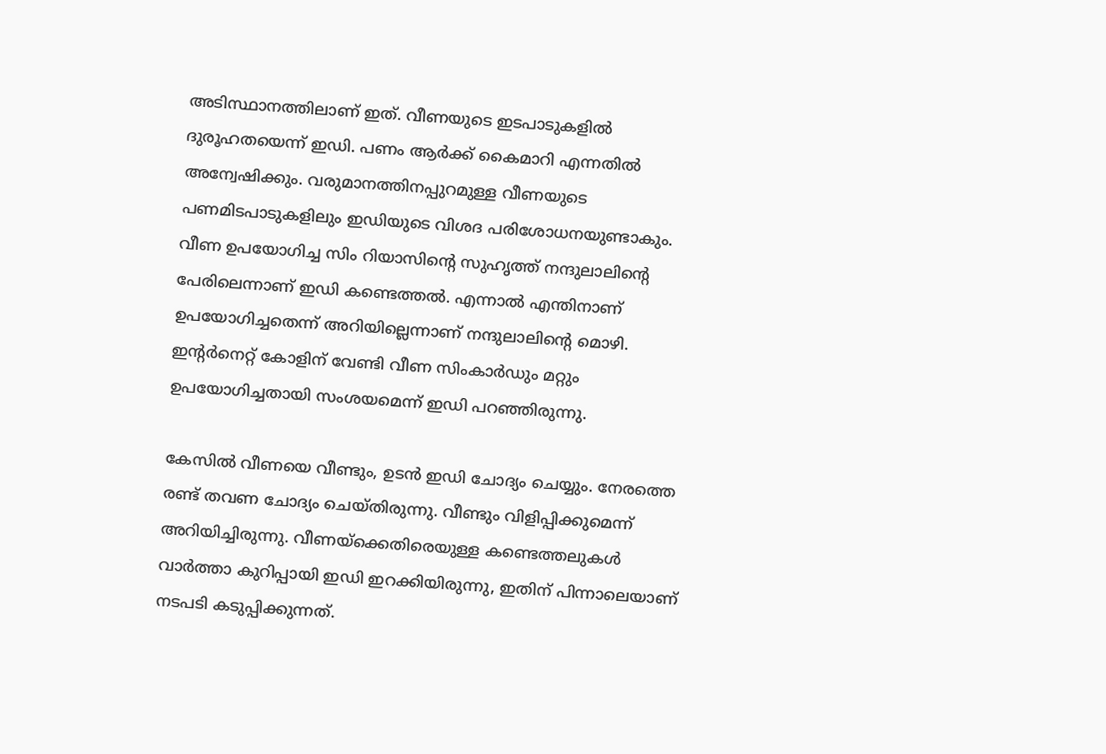അടിസ്ഥാനത്തിലാണ് ഇത്. വീണയുടെ ഇടപാടുകളില്‍ ദുരൂഹതയെന്ന് ഇഡി. പണം ആര്‍ക്ക് കൈമാറി എന്നതില്‍ അന്വേഷിക്കും. വരുമാനത്തിനപ്പുറമുള്ള വീണയുടെ പണമിടപാടുകളിലും ഇഡിയുടെ വിശദ പരിശോധനയുണ്ടാകും. വീണ ഉപയോഗിച്ച സിം റിയാസിന്റെ സുഹൃത്ത് നന്ദുലാലിന്റെ പേരിലെന്നാണ് ഇഡി കണ്ടെത്തല്‍. എന്നാല്‍ എന്തിനാണ് ഉപയോഗിച്ചതെന്ന് അറിയില്ലെന്നാണ് നന്ദുലാലിന്റെ മൊഴി. ഇന്റർനെറ്റ്‌ കോളിന് വേണ്ടി വീണ സിംകാർഡും മറ്റും ഉപയോഗിച്ചതായി സംശയമെന്ന് ഇഡി പറഞ്ഞിരുന്നു.

കേസില്‍ വീണയെ വീണ്ടും, ഉടൻ ഇഡി ചോദ്യം ചെയ്യും. നേരത്തെ രണ്ട് തവണ ചോദ്യം ചെയ്തിരുന്നു. വീണ്ടും വിളിപ്പിക്കുമെന്ന് അറിയിച്ചിരുന്നു. വീണയ്ക്കെതിരെയുള്ള കണ്ടെത്തലുകൾ വാർത്താ കുറിപ്പായി ഇഡി ഇറക്കിയിരുന്നു, ഇതിന് പിന്നാലെയാണ് നടപടി കടുപ്പിക്കുന്നത്.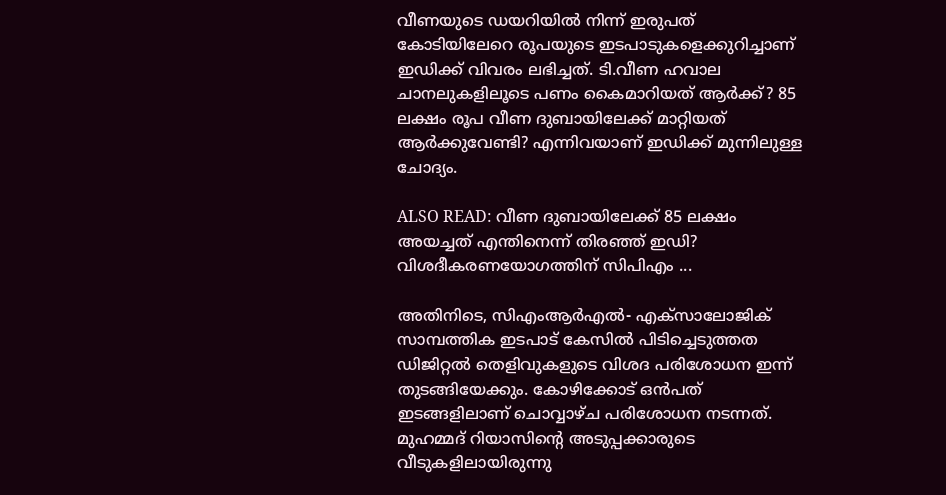വീണയുടെ ഡയറിയിൽ നിന്ന് ഇരുപത് കോടിയിലേറെ രൂപയുടെ ഇടപാടുകളെക്കുറിച്ചാണ് ഇഡിക്ക് വിവരം ലഭിച്ചത്. ടി.വീണ ഹവാല ചാനലുകളിലൂടെ പണം കൈമാറിയത് ആര്‍ക്ക്? 85 ലക്ഷം രൂപ വീണ ദുബായിലേക്ക് മാറ്റിയത് ആര്‍ക്കുവേണ്ടി? എന്നിവയാണ് ഇഡിക്ക് മുന്നിലുള്ള ചോദ്യം.

ALSO READ: വീണ ദുബായിലേക്ക് 85 ലക്ഷം അയച്ചത് എന്തിനെന്ന് തിരഞ്ഞ് ഇഡി? വിശദീകരണയോഗത്തിന് സിപിഎം ...

അതിനിടെ, സിഎംആർഎൽ- എക്സാലോജിക് സാമ്പത്തിക ഇടപാട് കേസിൽ പിടിച്ചെടുത്തത ഡിജിറ്റൽ തെളിവുകളുടെ വിശദ പരിശോധന ഇന്ന് തുടങ്ങിയേക്കും. കോഴിക്കോട് ഒൻപത് ഇടങ്ങളിലാണ് ചൊവ്വാഴ്ച പരിശോധന നടന്നത്. മുഹമ്മദ് റിയാസിൻ്റെ അടുപ്പക്കാരുടെ വീടുകളിലായിരുന്നു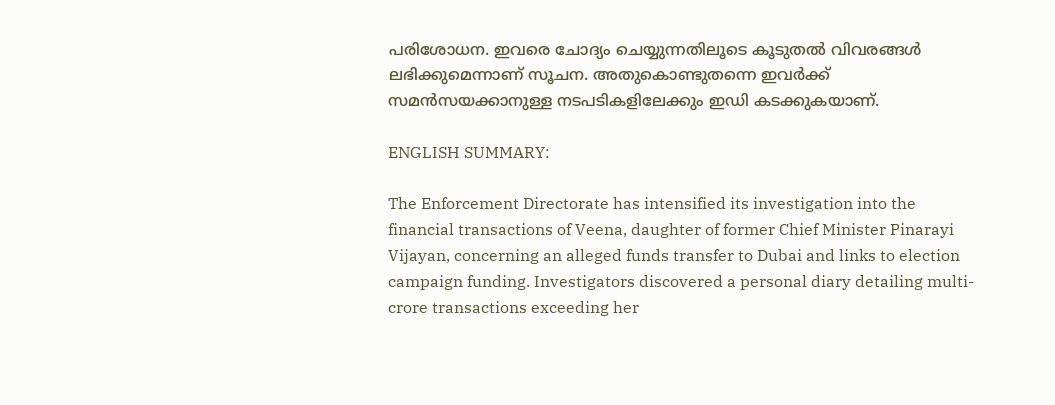പരിശോധന. ഇവരെ ചോദ്യം ചെയ്യുന്നതിലൂടെ കൂടുതൽ വിവരങ്ങൾ ലഭിക്കുമെന്നാണ് സൂചന. അതുകൊണ്ടുതന്നെ ഇവർക്ക് സമൻസയക്കാനുള്ള നടപടികളിലേക്കും ഇഡി കടക്കുകയാണ്.

ENGLISH SUMMARY:

The Enforcement Directorate has intensified its investigation into the financial transactions of Veena, daughter of former Chief Minister Pinarayi Vijayan, concerning an alleged funds transfer to Dubai and links to election campaign funding. Investigators discovered a personal diary detailing multi-crore transactions exceeding her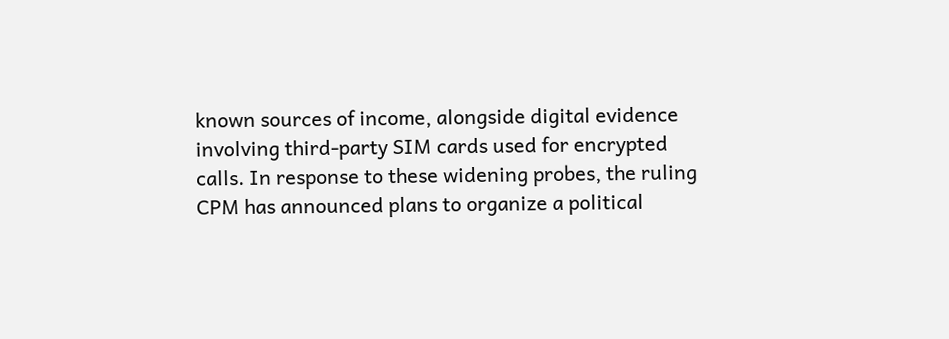known sources of income, alongside digital evidence involving third-party SIM cards used for encrypted calls. In response to these widening probes, the ruling CPM has announced plans to organize a political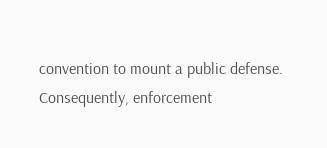convention to mount a public defense. Consequently, enforcement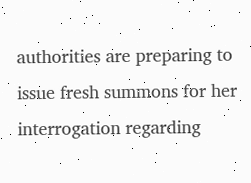authorities are preparing to issue fresh summons for her interrogation regarding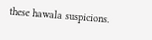these hawala suspicions.